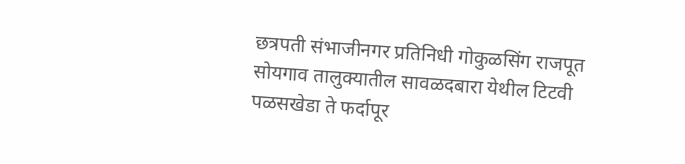छत्रपती संभाजीनगर प्रतिनिधी गोकुळसिंग राजपूत
सोयगाव तालुक्यातील सावळदबारा येथील टिटवी पळसखेडा ते फर्दापूर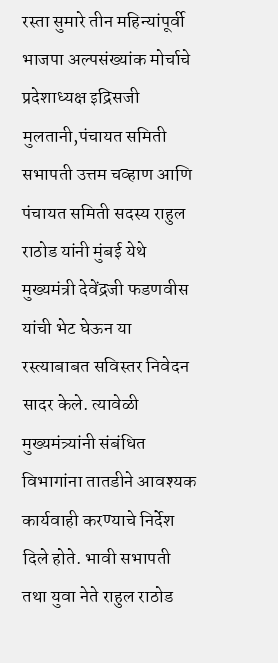रस्ता सुमारे तीन महिन्यांपूर्वी भाजपा अल्पसंख्यांक मोर्चाचे प्रदेशाध्यक्ष इद्रिसजी मुलतानी,पंचायत समिती सभापती उत्तम चव्हाण आणि पंचायत समिती सदस्य राहुल राठोड यांनी मुंबई येथे मुख्यमंत्री देवेंद्रजी फडणवीस यांची भेट घेऊन या रस्त्याबाबत सविस्तर निवेदन सादर केले. त्यावेळी मुख्यमंत्र्यांनी संबंधित विभागांना तातडीने आवश्यक कार्यवाही करण्याचे निर्देश दिले होते. भावी सभापती तथा युवा नेते राहुल राठोड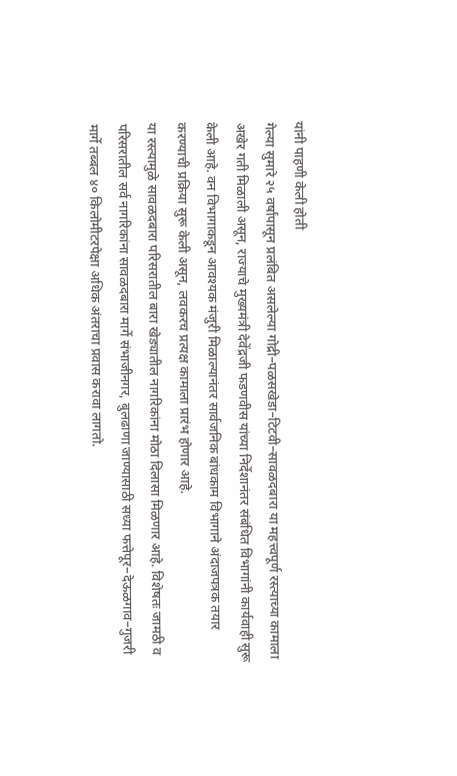यांनी पाहणी केली होती
गेल्या सुमारे २५ वर्षांपासून प्रलंबित असलेल्या गोद्री–पळसखेडा–टिटवी–सावळदबारा या महत्त्वपूर्ण रस्त्याच्या कामाला अखेर गती मिळाली असून, राज्याचे मुख्यमंत्री देवेंद्रजी फडणवीस यांच्या निर्देशानंतर संबंधित विभागांनी कार्यवाही सुरू केली आहे. वन विभागाकडून आवश्यक मंजुरी मिळाल्यानंतर सार्वजनिक बांधकाम विभागाने अंदाजपत्रक तयार करण्याची प्रक्रिया सुरू केली असून, लवकरच प्रत्यक्ष कामाला प्रारंभ होणार आहे.
या रस्त्यामुळे सावळदबारा परिसरातील बारा खेड्यातील नागरिकांना मोठा दिलासा मिळणार आहे. विशेषतः जामठी व परिसरातील सर्व नागरिकांना सावळदबारा मार्गे संभाजीनगर, बुलढाणा जाण्यासाठी सध्या फत्तेपूर–देऊळगाव–गुजरी मार्गे तब्बल ४० किलोमीटरपेक्षा अधिक अंतराचा प्रवास करावा लागतो.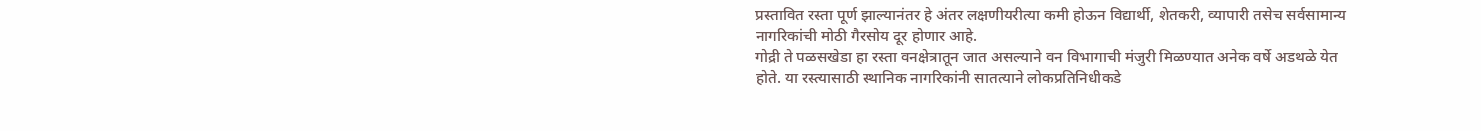प्रस्तावित रस्ता पूर्ण झाल्यानंतर हे अंतर लक्षणीयरीत्या कमी होऊन विद्यार्थी, शेतकरी, व्यापारी तसेच सर्वसामान्य नागरिकांची मोठी गैरसोय दूर होणार आहे.
गोद्री ते पळसखेडा हा रस्ता वनक्षेत्रातून जात असल्याने वन विभागाची मंजुरी मिळण्यात अनेक वर्षे अडथळे येत होते. या रस्त्यासाठी स्थानिक नागरिकांनी सातत्याने लोकप्रतिनिधीकडे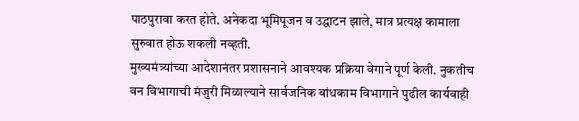पाठपुरावा करत होते. अनेकदा भूमिपूजन व उद्घाटन झाले, मात्र प्रत्यक्ष कामाला सुरुवात होऊ शकली नव्हती.
मुख्यमंत्र्यांच्या आदेशानंतर प्रशासनाने आवश्यक प्रक्रिया वेगाने पूर्ण केली. नुकतीच वन विभागाची मंजुरी मिळाल्याने सार्वजनिक बांधकाम विभागाने पुढील कार्यवाही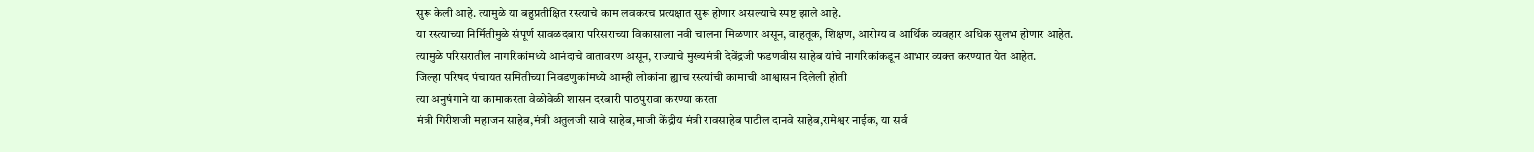सुरू केली आहे. त्यामुळे या बहुप्रतीक्षित रस्त्याचे काम लवकरच प्रत्यक्षात सुरू होणार असल्याचे स्पष्ट झाले आहे.
या रस्त्याच्या निर्मितीमुळे संपूर्ण सावळदबारा परिसराच्या विकासाला नवी चालना मिळणार असून, वाहतूक, शिक्षण, आरोग्य व आर्थिक व्यवहार अधिक सुलभ होणार आहेत. त्यामुळे परिसरातील नागरिकांमध्ये आनंदाचे वातावरण असून, राज्याचे मुख्यमंत्री देवेंद्रजी फडणवीस साहेब यांचे नागरिकांकडून आभार व्यक्त करण्यात येत आहेत.
जिल्हा परिषद पंचायत समितीच्या निवडणुकांमध्ये आम्ही लोकांना ह्याच रस्त्यांची कामाची आश्वासन दिलेली होती
त्या अनुषंगाने या कामाकरता वेळोवेळी शासन दरबारी पाठपुरावा करण्या करता
मंत्री गिरीशजी महाजन साहेब,मंत्री अतुलजी सावे साहेब,माजी केंद्रीय मंत्री रावसाहेब पाटील दानवे साहेब,रामेश्वर नाईक, या सर्व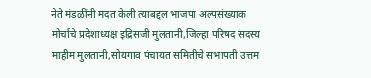नेते मंडळींनी मदत केली त्याबद्दल भाजपा अल्पसंख्याक मोर्चाचे प्रदेशाध्यक्ष इद्रिसजी मुलतानी,जिल्हा परिषद सदस्य माहीम मुलतानी,सोयगाव पंचायत समितीचे सभापती उत्तम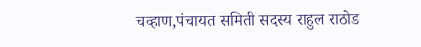चव्हाण,पंचायत समिती सदस्य राहुल राठोड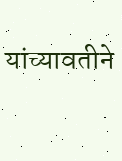यांच्यावतीने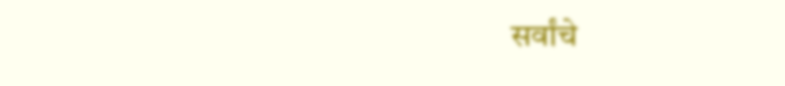सर्वांचे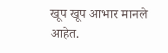खूप खूप आभार मानले आहेत.